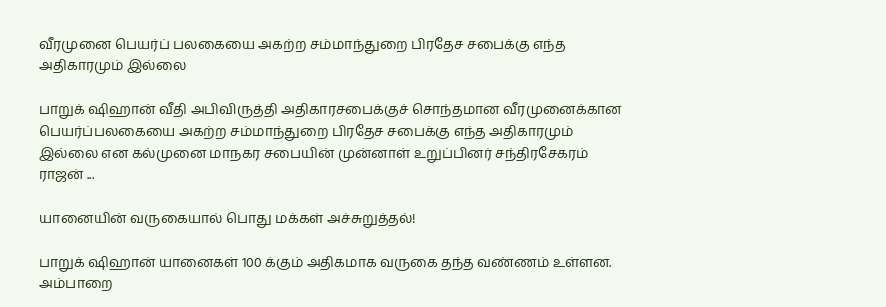வீரமுனை பெயர்ப் பலகையை அகற்ற சம்மாந்துறை பிரதேச சபைக்கு எந்த அதிகாரமும் இல்லை

பாறுக் ஷிஹான் வீதி அபிவிருத்தி அதிகாரசபைக்குச் சொந்தமான வீரமுனைக்கான பெயர்ப்பலகையை அகற்ற சம்மாந்துறை பிரதேச சபைக்கு எந்த அதிகாரமும் இல்லை என கல்முனை மாநகர சபையின் முன்னாள் உறுப்பினர் சந்திரசேகரம் ராஜன் ...

யானையின் வருகையால் பொது மக்கள் அச்சுறுத்தல்!

பாறுக் ஷிஹான் யானைகள் 100 க்கும் அதிகமாக வருகை தந்த வண்ணம் உள்ளன. அம்பாறை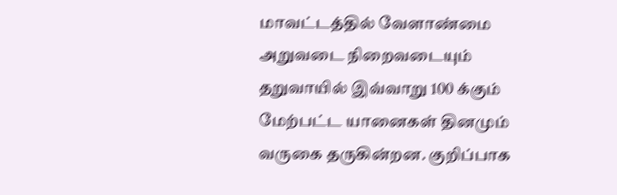மாவட்டத்தில் வேளாண்மை அறுவடை நிறைவடையும் தறுவாயில் இவ்வாறு 100 க்கும் மேற்பட்ட யானைகள் தினமும் வருகை தருகின்றன. குறிப்பாக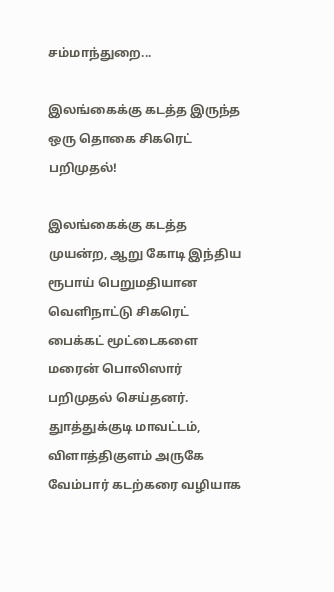சம்மாந்துறை...

இலங்கைக்கு கடத்த இருந்த ஒரு தொகை சிகரெட் பறிமுதல்!

இலங்கைக்கு கடத்த முயன்ற, ஆறு கோடி இந்திய ரூபாய் பெறுமதியான வெளிநாட்டு சிகரெட் பைக்கட் மூட்டைகளை மரைன் பொலிஸார் பறிமுதல் செய்தனர். துாத்துக்குடி மாவட்டம், விளாத்திகுளம் அருகே வேம்பார் கடற்கரை வழியாக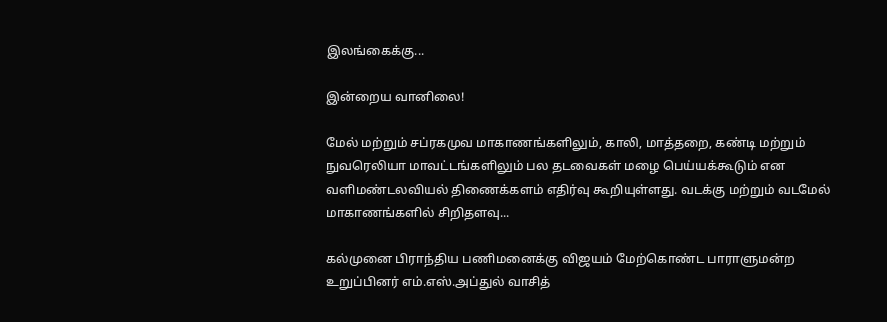இலங்கைக்கு...

இன்றைய வானிலை!

மேல் மற்றும் சப்ரகமுவ மாகாணங்களிலும், காலி, மாத்தறை, கண்டி மற்றும் நுவரெலியா மாவட்டங்களிலும் பல தடவைகள் மழை பெய்யக்கூடும் என வளிமண்டலவியல் திணைக்களம் எதிர்வு கூறியுள்ளது. வடக்கு மற்றும் வடமேல் மாகாணங்களில் சிறிதளவு...

கல்முனை பிராந்திய பணிமனைக்கு விஜயம் மேற்கொண்ட பாராளுமன்ற உறுப்பினர் எம்.எஸ்.அப்துல் வாசித்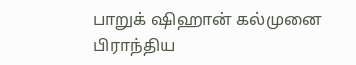பாறுக் ஷிஹான் கல்முனை பிராந்திய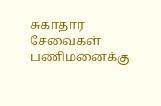சுகாதார சேவைகள் பணிமனைக்கு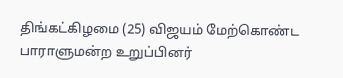திங்கட்கிழமை (25) விஜயம் மேற்கொண்ட பாராளுமன்ற உறுப்பினர்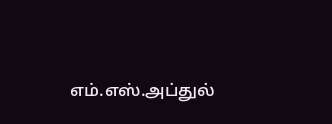எம்.எஸ்.அப்துல்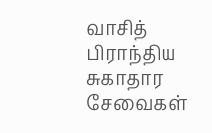வாசித் பிராந்திய சுகாதார சேவைகள்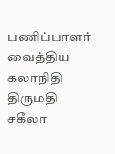பணிப்பாளர் வைத்திய கலாநிதி திருமதி சகீலா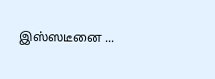இஸ்ஸடீனை ...